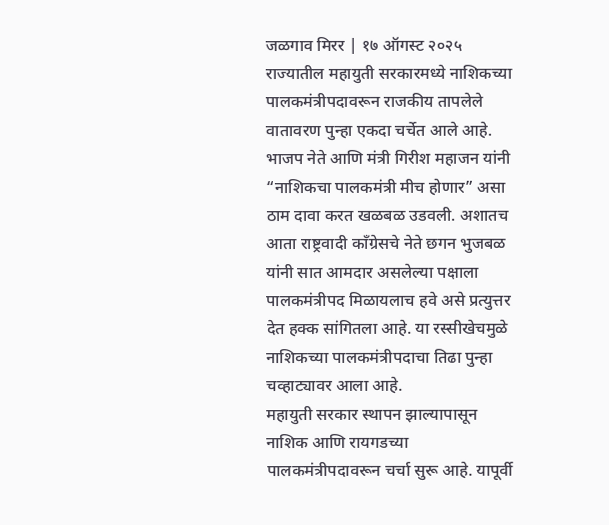जळगाव मिरर | १७ ऑगस्ट २०२५
राज्यातील महायुती सरकारमध्ये नाशिकच्या पालकमंत्रीपदावरून राजकीय तापलेले वातावरण पुन्हा एकदा चर्चेत आले आहे. भाजप नेते आणि मंत्री गिरीश महाजन यांनी “नाशिकचा पालकमंत्री मीच होणार” असा ठाम दावा करत खळबळ उडवली. अशातच आता राष्ट्रवादी काँग्रेसचे नेते छगन भुजबळ यांनी सात आमदार असलेल्या पक्षाला पालकमंत्रीपद मिळायलाच हवे असे प्रत्युत्तर देत हक्क सांगितला आहे. या रस्सीखेचमुळे नाशिकच्या पालकमंत्रीपदाचा तिढा पुन्हा चव्हाट्यावर आला आहे.
महायुती सरकार स्थापन झाल्यापासून नाशिक आणि रायगडच्या पालकमंत्रीपदावरून चर्चा सुरू आहे. यापूर्वी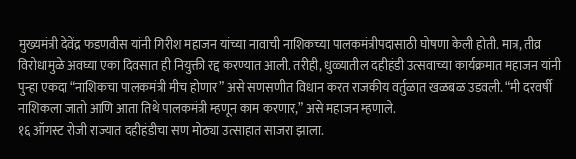मुख्यमंत्री देवेंद्र फडणवीस यांनी गिरीश महाजन यांच्या नावाची नाशिकच्या पालकमंत्रीपदासाठी घोषणा केली होती. मात्र, तीव्र विरोधामुळे अवघ्या एका दिवसात ही नियुक्ती रद्द करण्यात आली. तरीही, धुळ्यातील दहीहंडी उत्सवाच्या कार्यक्रमात महाजन यांनी पुन्हा एकदा “नाशिकचा पालकमंत्री मीच होणार” असे सणसणीत विधान करत राजकीय वर्तुळात खळबळ उडवली. “मी दरवर्षी नाशिकला जातो आणि आता तिथे पालकमंत्री म्हणून काम करणार,” असे महाजन म्हणाले.
१६ ऑगस्ट रोजी राज्यात दहीहंडीचा सण मोठ्या उत्साहात साजरा झाला.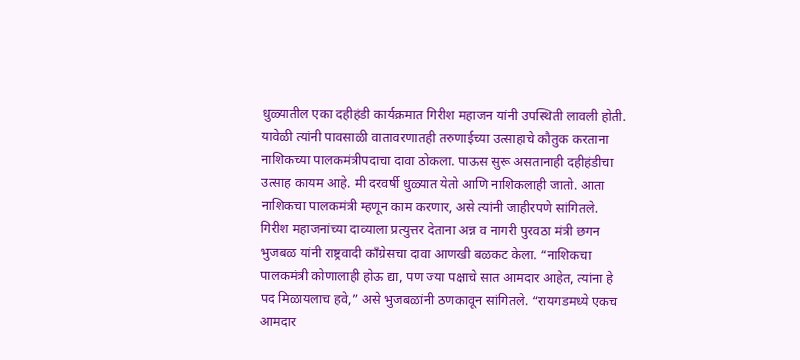धुळ्यातील एका दहीहंडी कार्यक्रमात गिरीश महाजन यांनी उपस्थिती लावली होती. यावेळी त्यांनी पावसाळी वातावरणातही तरुणाईच्या उत्साहाचे कौतुक करताना नाशिकच्या पालकमंत्रीपदाचा दावा ठोकला. पाऊस सुरू असतानाही दहीहंडीचा उत्साह कायम आहे. मी दरवर्षी धुळ्यात येतो आणि नाशिकलाही जातो. आता नाशिकचा पालकमंत्री म्हणून काम करणार, असे त्यांनी जाहीरपणे सांगितले.
गिरीश महाजनांच्या दाव्याला प्रत्युत्तर देताना अन्न व नागरी पुरवठा मंत्री छगन भुजबळ यांनी राष्ट्रवादी काँग्रेसचा दावा आणखी बळकट केला. “नाशिकचा पालकमंत्री कोणालाही होऊ द्या, पण ज्या पक्षाचे सात आमदार आहेत, त्यांना हे पद मिळायलाच हवे,” असे भुजबळांनी ठणकावून सांगितले. “रायगडमध्ये एकच आमदार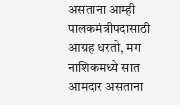असताना आम्ही पालकमंत्रीपदासाठी आग्रह धरतो, मग नाशिकमध्ये सात आमदार असताना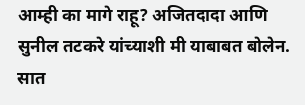आम्ही का मागे राहू? अजितदादा आणि सुनील तटकरे यांच्याशी मी याबाबत बोलेन. सात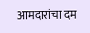आमदारांचा दम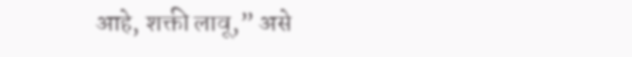आहे, शक्ती लावू,” असे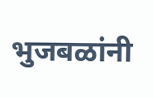भुजबळांनी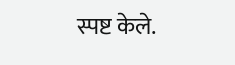स्पष्ट केले.